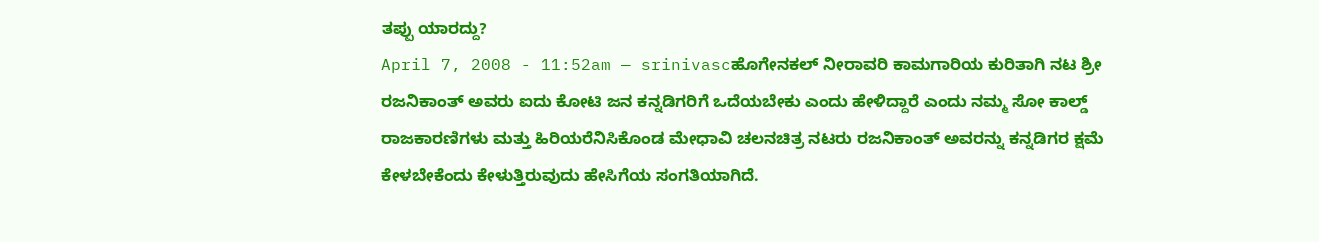ತಪ್ಪು ಯಾರದ್ದು?
April 7, 2008 - 11:52am — srinivascಹೊಗೇನಕಲ್ ನೀರಾವರಿ ಕಾಮಗಾರಿಯ ಕುರಿತಾಗಿ ನಟ ಶ್ರೀ ರಜನಿಕಾಂತ್ ಅವರು ಐದು ಕೋಟಿ ಜನ ಕನ್ನಡಿಗರಿಗೆ ಒದೆಯಬೇಕು ಎಂದು ಹೇಳಿದ್ದಾರೆ ಎಂದು ನಮ್ಮ ಸೋ ಕಾಲ್ಡ್ ರಾಜಕಾರಣಿಗಳು ಮತ್ತು ಹಿರಿಯರೆನಿಸಿಕೊಂಡ ಮೇಧಾವಿ ಚಲನಚಿತ್ರ ನಟರು ರಜನಿಕಾಂತ್ ಅವರನ್ನು ಕನ್ನಡಿಗರ ಕ್ಷಮೆ ಕೇಳಬೇಕೆಂದು ಕೇಳುತ್ತಿರುವುದು ಹೇಸಿಗೆಯ ಸಂಗತಿಯಾಗಿದೆ.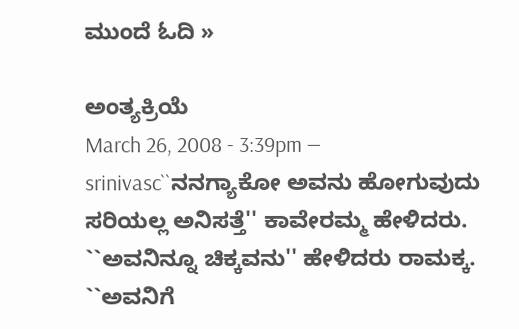ಮುಂದೆ ಓದಿ »

ಅಂತ್ಯಕ್ರಿಯೆ
March 26, 2008 - 3:39pm — srinivasc``ನನಗ್ಯಾಕೋ ಅವನು ಹೋಗುವುದು ಸರಿಯಲ್ಲ ಅನಿಸತ್ತೆ'' ಕಾವೇರಮ್ಮ ಹೇಳಿದರು.
``ಅವನಿನ್ನೂ ಚಿಕ್ಕವನು'' ಹೇಳಿದರು ರಾಮಕ್ಕ. ``ಅವನಿಗೆ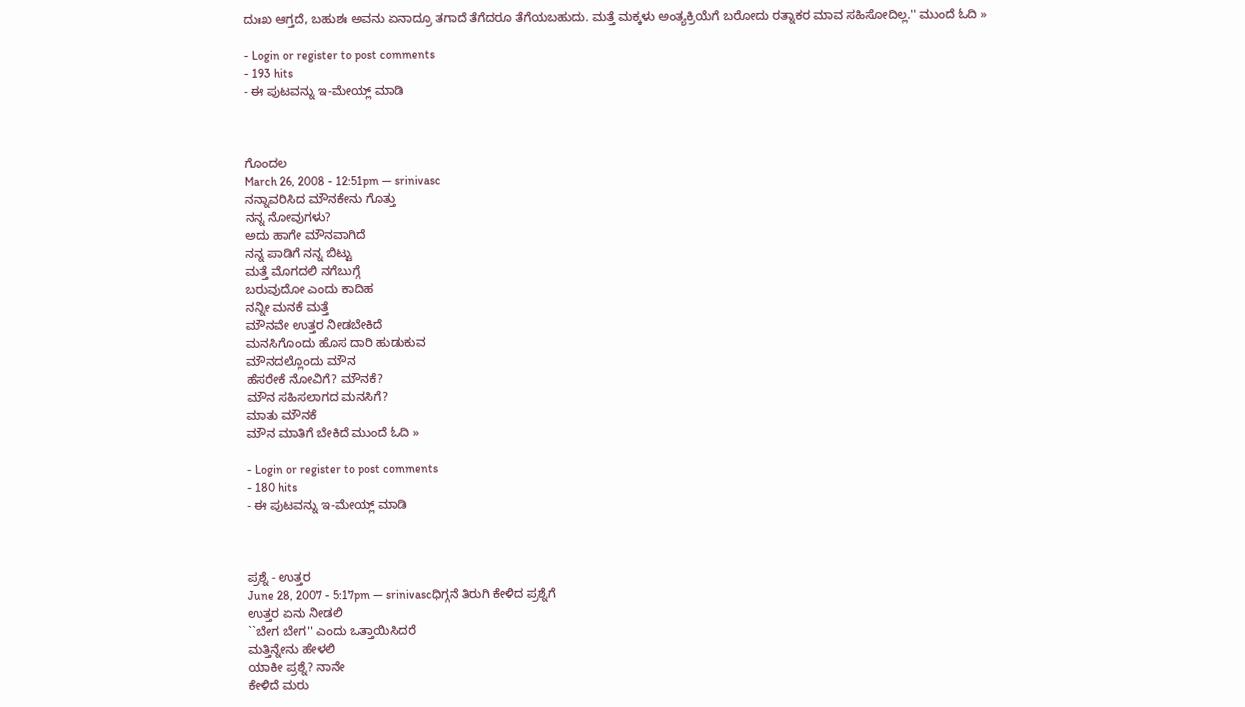ದುಃಖ ಆಗ್ತದೆ, ಬಹುಶಃ ಅವನು ಏನಾದ್ರೂ ತಗಾದೆ ತೆಗೆದರೂ ತೆಗೆಯಬಹುದು. ಮತ್ತೆ ಮಕ್ಕಳು ಅಂತ್ಯಕ್ರಿಯೆಗೆ ಬರೋದು ರತ್ನಾಕರ ಮಾವ ಸಹಿಸೋದಿಲ್ಲ.'' ಮುಂದೆ ಓದಿ »

- Login or register to post comments
- 193 hits
- ಈ ಪುಟವನ್ನು ಇ-ಮೇಯ್ಲ್ ಮಾಡಿ



ಗೊಂದಲ
March 26, 2008 - 12:51pm — srinivasc
ನನ್ನಾವರಿಸಿದ ಮೌನಕೇನು ಗೊತ್ತು
ನನ್ನ ನೋವುಗಳು?
ಅದು ಹಾಗೇ ಮೌನವಾಗಿದೆ
ನನ್ನ ಪಾಡಿಗೆ ನನ್ನ ಬಿಟ್ಟು
ಮತ್ತೆ ಮೊಗದಲಿ ನಗೆಬುಗ್ಗೆ
ಬರುವುದೋ ಎಂದು ಕಾದಿಹ
ನನ್ನೀ ಮನಕೆ ಮತ್ತೆ
ಮೌನವೇ ಉತ್ತರ ನೀಡಬೇಕಿದೆ
ಮನಸಿಗೊಂದು ಹೊಸ ದಾರಿ ಹುಡುಕುವ
ಮೌನದಲ್ಲೊಂದು ಮೌನ
ಹೆಸರೇಕೆ ನೋವಿಗೆ? ಮೌನಕೆ?
ಮೌನ ಸಹಿಸಲಾಗದ ಮನಸಿಗೆ?
ಮಾತು ಮೌನಕೆ
ಮೌನ ಮಾತಿಗೆ ಬೇಕಿದೆ ಮುಂದೆ ಓದಿ »

- Login or register to post comments
- 180 hits
- ಈ ಪುಟವನ್ನು ಇ-ಮೇಯ್ಲ್ ಮಾಡಿ



ಪ್ರಶ್ನೆ - ಉತ್ತರ
June 28, 2007 - 5:17pm — srinivascಧಿಗ್ಗನೆ ತಿರುಗಿ ಕೇಳಿದ ಪ್ರಶ್ನೆಗೆ
ಉತ್ತರ ಏನು ನೀಡಲಿ
``ಬೇಗ ಬೇಗ'' ಎಂದು ಒತ್ತಾಯಿಸಿದರೆ
ಮತ್ತಿನ್ನೇನು ಹೇಳಲಿ
ಯಾಕೀ ಪ್ರಶ್ನೆ? ನಾನೇ
ಕೇಳಿದೆ ಮರು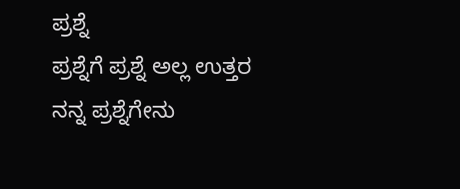ಪ್ರಶ್ನೆ
ಪ್ರಶ್ನೆಗೆ ಪ್ರಶ್ನೆ ಅಲ್ಲ ಉತ್ತರ
ನನ್ನ ಪ್ರಶ್ನೆಗೇನು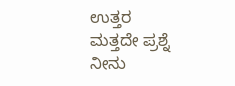ಉತ್ತರ
ಮತ್ತದೇ ಪ್ರಶ್ನೆ
ನೀನು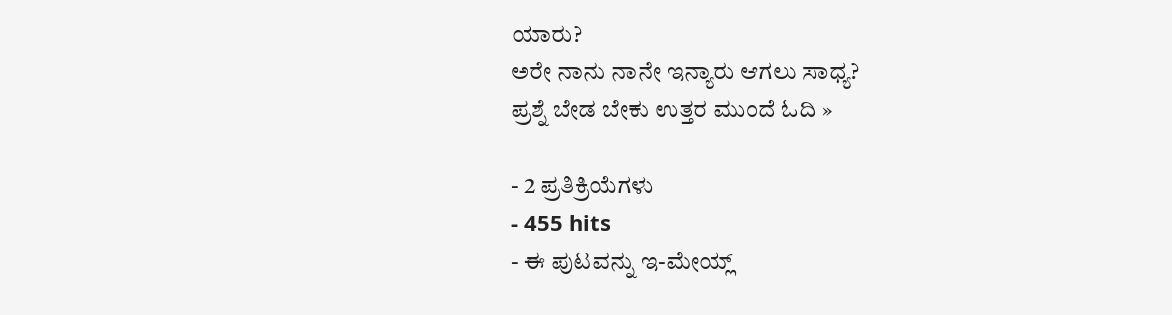ಯಾರು?
ಅರೇ ನಾನು ನಾನೇ ಇನ್ಯಾರು ಆಗಲು ಸಾಧ್ಯ?
ಪ್ರಶ್ನೆ ಬೇಡ ಬೇಕು ಉತ್ತರ ಮುಂದೆ ಓದಿ »

- 2 ಪ್ರತಿಕ್ರಿಯೆಗಳು
- 455 hits
- ಈ ಪುಟವನ್ನು ಇ-ಮೇಯ್ಲ್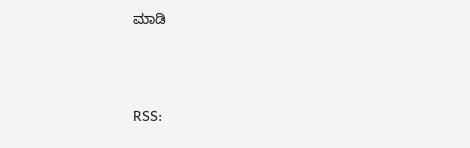ಮಾಡಿ




RSS: